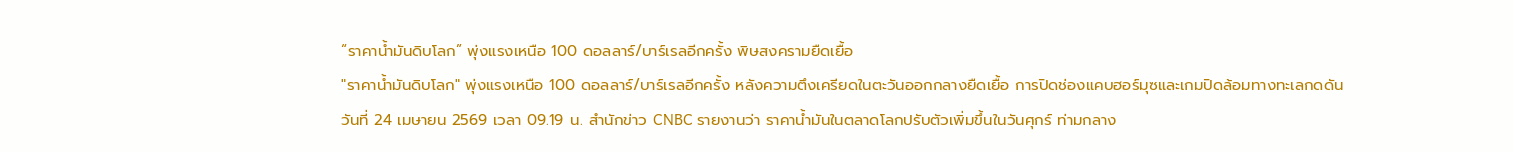“ราคาน้ำมันดิบโลก” พุ่งแรงเหนือ 100 ดอลลาร์/บาร์เรลอีกครั้ง พิษสงครามยืดเยื้อ
"ราคาน้ำมันดิบโลก" พุ่งแรงเหนือ 100 ดอลลาร์/บาร์เรลอีกครั้ง หลังความตึงเครียดในตะวันออกกลางยืดเยื้อ การปิดช่องแคบฮอร์มุซและเกมปิดล้อมทางทะเลกดดัน
วันที่ 24 เมษายน 2569 เวลา 09.19 น. สำนักข่าว CNBC รายงานว่า ราคาน้ำมันในตลาดโลกปรับตัวเพิ่มขึ้นในวันศุกร์ ท่ามกลาง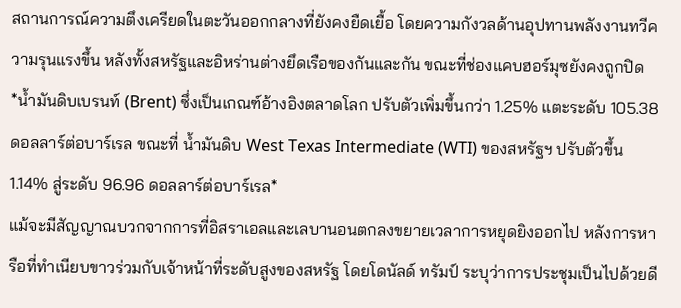สถานการณ์ความตึงเครียดในตะวันออกกลางที่ยังคงยืดเยื้อ โดยความกังวลด้านอุปทานพลังงานทวีความรุนแรงขึ้น หลังทั้งสหรัฐและอิหร่านต่างยึดเรือของกันและกัน ขณะที่ช่องแคบฮอร์มุซยังคงถูกปิด
*น้ำมันดิบเบรนท์ (Brent) ซึ่งเป็นเกณฑ์อ้างอิงตลาดโลก ปรับตัวเพิ่มขึ้นกว่า 1.25% แตะระดับ 105.38 ดอลลาร์ต่อบาร์เรล ขณะที่ น้ำมันดิบ West Texas Intermediate (WTI) ของสหรัฐฯ ปรับตัวขึ้น 1.14% สู่ระดับ 96.96 ดอลลาร์ต่อบาร์เรล*
แม้จะมีสัญญาณบวกจากการที่อิสราเอลและเลบานอนตกลงขยายเวลาการหยุดยิงออกไป หลังการหารือที่ทำเนียบขาวร่วมกับเจ้าหน้าที่ระดับสูงของสหรัฐ โดยโดนัลด์ ทรัมป์ ระบุว่าการประชุมเป็นไปด้วยดี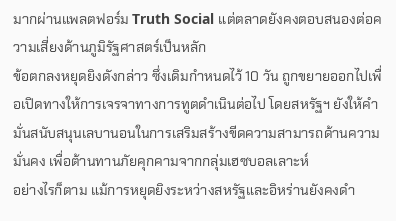มากผ่านแพลตฟอร์ม Truth Social แต่ตลาดยังคงตอบสนองต่อความเสี่ยงด้านภูมิรัฐศาสตร์เป็นหลัก
ข้อตกลงหยุดยิงดังกล่าว ซึ่งเดิมกำหนดไว้ 10 วัน ถูกขยายออกไปเพื่อเปิดทางให้การเจรจาทางการทูตดำเนินต่อไป โดยสหรัฐฯ ยังให้คำมั่นสนับสนุนเลบานอนในการเสริมสร้างขีดความสามารถด้านความมั่นคง เพื่อต้านทานภัยคุกคามจากกลุ่มเฮซบอลเลาะห์
อย่างไรก็ตาม แม้การหยุดยิงระหว่างสหรัฐและอิหร่านยังคงดำ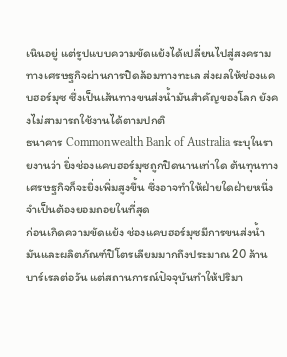เนินอยู่ แต่รูปแบบความขัดแย้งได้เปลี่ยนไปสู่สงครามทางเศรษฐกิจผ่านการปิดล้อมทางทะเล ส่งผลให้ช่องแคบฮอร์มุซ ซึ่งเป็นเส้นทางขนส่งน้ำมันสำคัญของโลก ยังคงไม่สามารถใช้งานได้ตามปกติ
ธนาคาร Commonwealth Bank of Australia ระบุในรายงานว่า ยิ่งช่องแคบฮอร์มุซถูกปิดนานเท่าใด ต้นทุนทางเศรษฐกิจก็จะยิ่งเพิ่มสูงขึ้น ซึ่งอาจทำให้ฝ่ายใดฝ่ายหนึ่งจำเป็นต้องยอมถอยในที่สุด
ก่อนเกิดความขัดแย้ง ช่องแคบฮอร์มุซมีการขนส่งน้ำมันและผลิตภัณฑ์ปิโตรเลียมมากถึงประมาณ 20 ล้านบาร์เรลต่อวัน แต่สถานการณ์ปัจจุบันทำให้ปริมา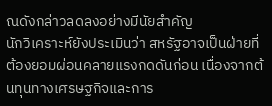ณดังกล่าวลดลงอย่างมีนัยสำคัญ
นักวิเคราะห์ยังประเมินว่า สหรัฐอาจเป็นฝ่ายที่ต้องยอมผ่อนคลายแรงกดดันก่อน เนื่องจากต้นทุนทางเศรษฐกิจและการ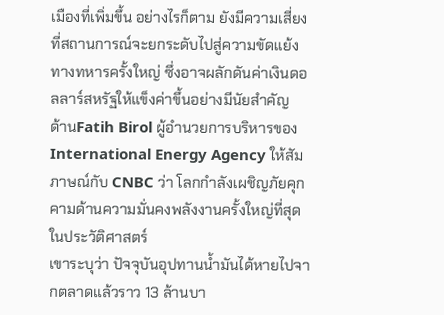เมืองที่เพิ่มขึ้น อย่างไรก็ตาม ยังมีความเสี่ยงที่สถานการณ์จะยกระดับไปสู่ความขัดแย้งทางทหารครั้งใหญ่ ซึ่งอาจผลักดันค่าเงินดอลลาร์สหรัฐให้แข็งค่าขึ้นอย่างมีนัยสำคัญ
ด้านFatih Birol ผู้อำนวยการบริหารของ International Energy Agency ให้สัมภาษณ์กับ CNBC ว่า โลกกำลังเผชิญภัยคุกคามด้านความมั่นคงพลังงานครั้งใหญ่ที่สุดในประวัติศาสตร์
เขาระบุว่า ปัจจุบันอุปทานน้ำมันได้หายไปจากตลาดแล้วราว 13 ล้านบา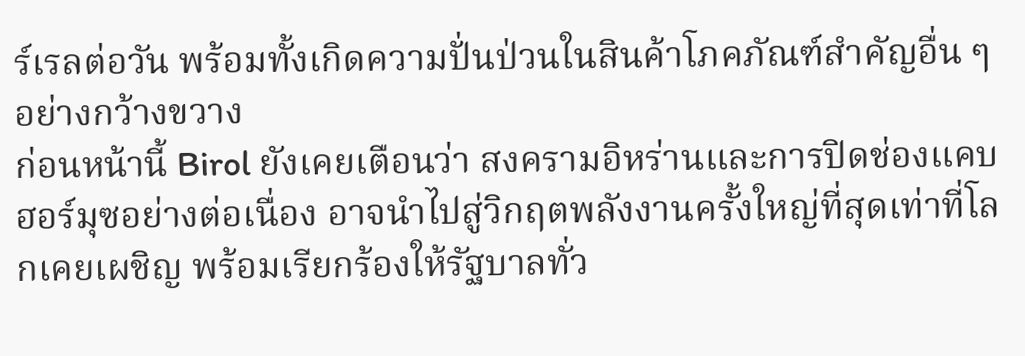ร์เรลต่อวัน พร้อมทั้งเกิดความปั่นป่วนในสินค้าโภคภัณฑ์สำคัญอื่น ๆ อย่างกว้างขวาง
ก่อนหน้านี้ Birol ยังเคยเตือนว่า สงครามอิหร่านและการปิดช่องแคบฮอร์มุซอย่างต่อเนื่อง อาจนำไปสู่วิกฤตพลังงานครั้งใหญ่ที่สุดเท่าที่โลกเคยเผชิญ พร้อมเรียกร้องให้รัฐบาลทั่ว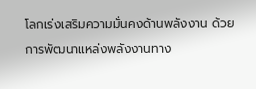โลกเร่งเสริมความมั่นคงด้านพลังงาน ด้วยการพัฒนาแหล่งพลังงานทาง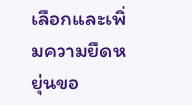เลือกและเพิ่มความยืดหยุ่นขอ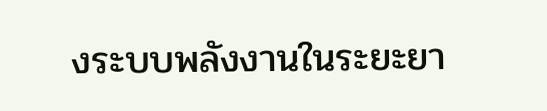งระบบพลังงานในระยะยา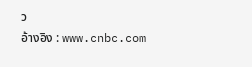ว
อ้างอิง : www.cnbc.com